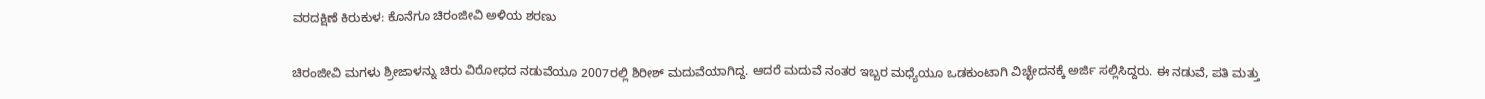ವರದಕ್ಷಿಣೆ ಕಿರುಕುಳ: ಕೊನೆಗೂ ಚಿರಂಜೀವಿ ಅಳಿಯ ಶರಣು

ಚಿರಂಜೀವಿ ಮಗಳು ಶ್ರೀಜಾಳನ್ನು ಚಿರು ವಿರೋಧದ ನಡುವೆಯೂ 2007ರಲ್ಲಿ ಶಿರೀಶ್ ಮದುವೆಯಾಗಿದ್ದ. ಆದರೆ ಮದುವೆ ನಂತರ ಇಬ್ಬರ ಮಧ್ಯೆಯೂ ಒಡಕುಂಟಾಗಿ ವಿಚ್ಛೇದನಕ್ಕೆ ಅರ್ಜಿ ಸಲ್ಲಿಸಿದ್ದರು. ಈ ನಡುವೆ, ಪತಿ ಮತ್ತು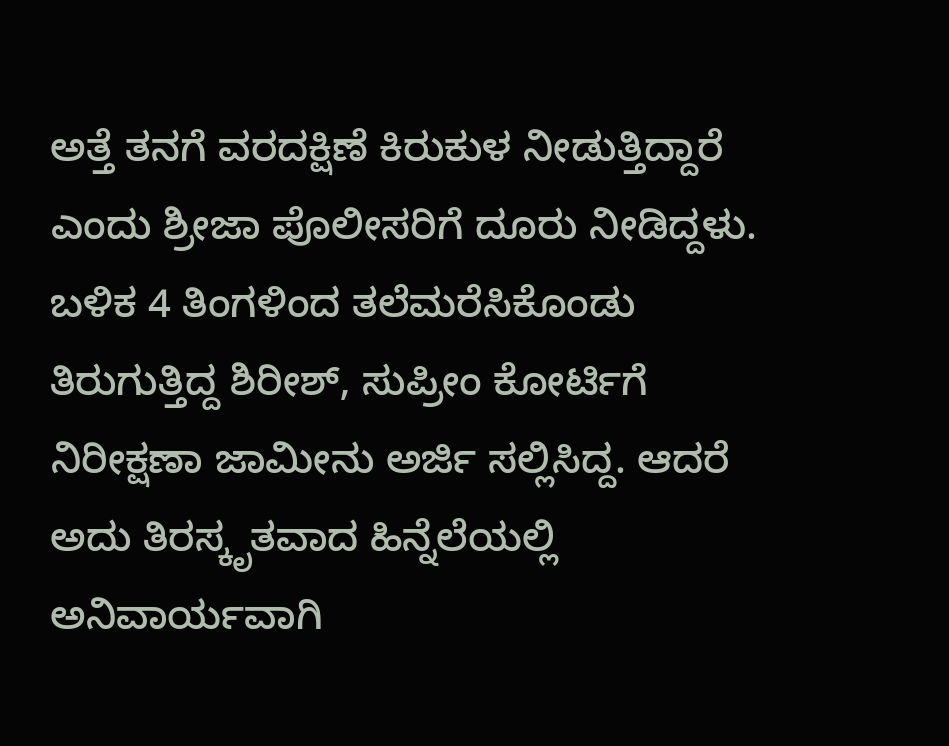ಅತ್ತೆ ತನಗೆ ವರದಕ್ಷಿಣೆ ಕಿರುಕುಳ ನೀಡುತ್ತಿದ್ದಾರೆ ಎಂದು ಶ್ರೀಜಾ ಪೊಲೀಸರಿಗೆ ದೂರು ನೀಡಿದ್ದಳು.
ಬಳಿಕ 4 ತಿಂಗಳಿಂದ ತಲೆಮರೆಸಿಕೊಂಡು ತಿರುಗುತ್ತಿದ್ದ ಶಿರೀಶ್, ಸುಪ್ರೀಂ ಕೋರ್ಟಿಗೆ ನಿರೀಕ್ಷಣಾ ಜಾಮೀನು ಅರ್ಜಿ ಸಲ್ಲಿಸಿದ್ದ. ಆದರೆ ಅದು ತಿರಸ್ಕೃತವಾದ ಹಿನ್ನೆಲೆಯಲ್ಲಿ ಅನಿವಾರ್ಯವಾಗಿ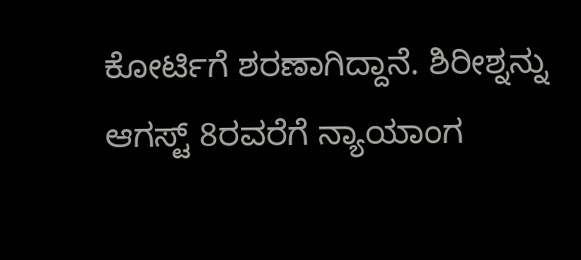ಕೋರ್ಟಿಗೆ ಶರಣಾಗಿದ್ದಾನೆ. ಶಿರೀಶ್ನನ್ನು ಆಗಸ್ಟ್ 8ರವರೆಗೆ ನ್ಯಾಯಾಂಗ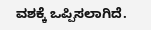ವಶಕ್ಕೆ ಒಪ್ಪಿಸಲಾಗಿದೆ.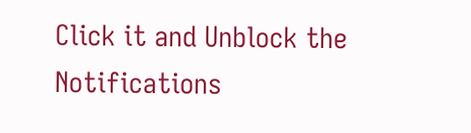Click it and Unblock the Notifications